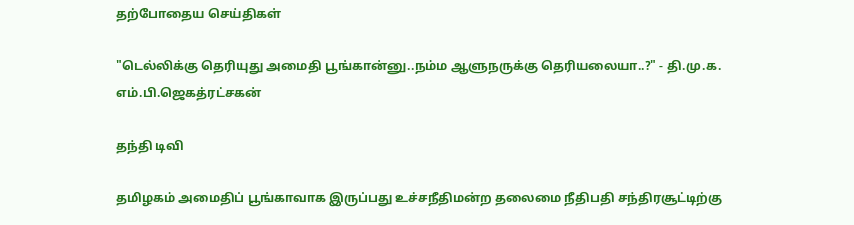தற்போதைய செய்திகள்

"டெல்லிக்கு தெரியுது அமைதி பூங்கான்னு..நம்ம ஆளுநருக்கு தெரியலையா..?" - தி.மு.க. எம்.பி.ஜெகத்ரட்சகன்

தந்தி டிவி

தமிழகம் அமைதிப் பூங்காவாக இருப்பது உச்சநீதிமன்ற தலைமை நீதிபதி சந்திரசூட்டிற்கு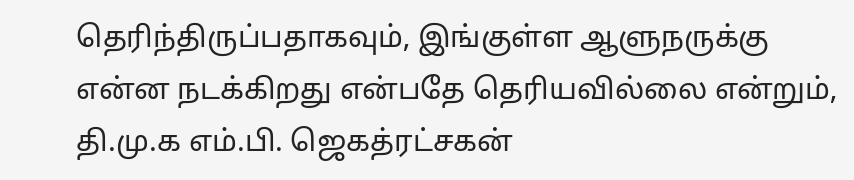தெரிந்திருப்பதாகவும், இங்குள்ள ஆளுநருக்கு என்ன நடக்கிறது என்பதே தெரியவில்லை என்றும், தி.மு.க எம்.பி. ஜெகத்ரட்சகன்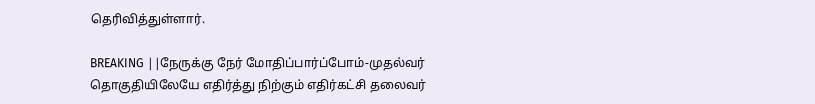தெரிவித்துள்ளார்.

BREAKING ||நேருக்கு நேர் மோதிப்பார்ப்போம்-முதல்வர் தொகுதியிலேயே எதிர்த்து நிற்கும் எதிர்கட்சி தலைவர்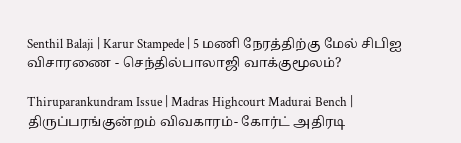Senthil Balaji | Karur Stampede | 5 மணி நேரத்திற்கு மேல் சிபிஐ விசாரணை - செந்தில்பாலாஜி வாக்குமூலம்?

Thiruparankundram Issue | Madras Highcourt Madurai Bench | திருப்பரங்குன்றம் விவகாரம்- கோர்ட் அதிரடி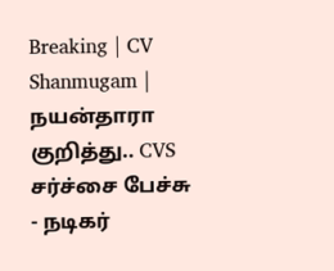Breaking | CV Shanmugam | நயன்தாரா குறித்து.. CVS சர்ச்சை பேச்சு - நடிகர்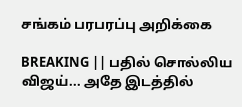சங்கம் பரபரப்பு அறிக்கை

BREAKING || பதில் சொல்லிய விஜய்... அதே இடத்தில்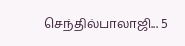செந்தில்பாலாஜி... 5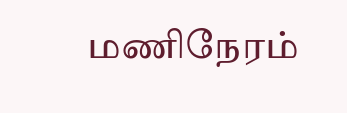மணிநேரம்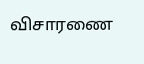விசாரணை